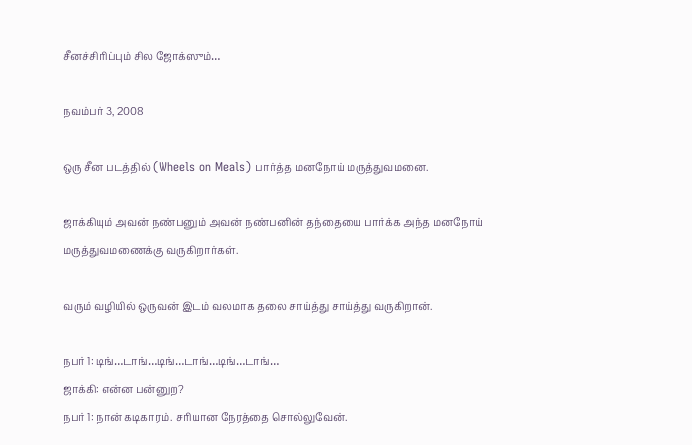சீனச்சிரிப்பும் சில ஜோக்ஸும்…

நவம்பர் 3, 2008

ஒரு சீன படத்தில் (Wheels on Meals) பார்த்த மனநோய் மருத்துவமனை.

ஜாக்கியும் அவன் நண்பனும் அவன் நண்பனின் தந்தையை பார்க்க அந்த மனநோய் மருத்துவமணைக்கு வருகிறார்கள்.

வரும் வழியில் ஒருவன் இடம் வலமாக தலை சாய்த்து சாய்த்து வருகிறான்.

நபர் 1: டிங்…டாங்…டிங்…டாங்…டிங்…டாங்…
ஜாக்கி: என்ன பன்னுற?
நபர் 1: நான் கடிகாரம். சரியான நேரத்தை சொல்லுவேன்.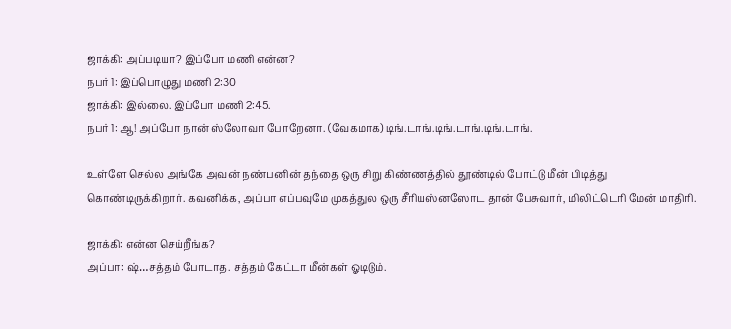ஜாக்கி: அப்படியா? இப்போ மணி என்ன?
நபர் 1: இப்பொழுது மணி 2:30
ஜாக்கி: இல்லை. இப்போ மணி 2:45.
நபர் 1: ஆ! அப்போ நான் ஸ்லோவா போறேனா. (வேகமாக) டிங்.டாங்.டிங்.டாங்.டிங்.டாங்.

உள்ளே செல்ல அங்கே அவன் நண்பனின் தந்தை ஒரு சிறு கிண்ணத்தில் தூண்டில் போட்டு மீன் பிடித்து கொண்டிருக்கிறார். கவனிக்க, அப்பா எப்பவுமே முகத்துல ஒரு சீரியஸ்னஸோட தான் பேசுவார், மிலிட்டெரி மேன் மாதிரி.

ஜாக்கி: என்ன செய்றீங்க?
அப்பா: ஷ்…சத்தம் போடாத. சத்தம் கேட்டா மீன்கள் ஓடிடும்.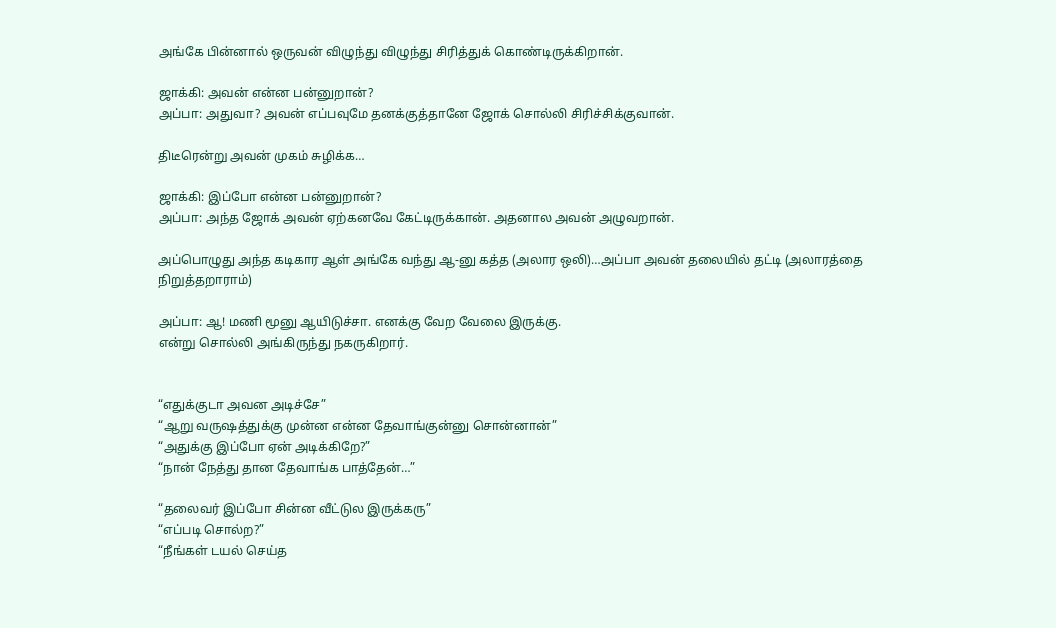அங்கே பின்னால் ஒருவன் விழுந்து விழுந்து சிரித்துக் கொண்டிருக்கிறான்.

ஜாக்கி: அவன் என்ன பன்னுறான்?
அப்பா: அதுவா? அவன் எப்பவுமே தனக்குத்தானே ஜோக் சொல்லி சிரிச்சிக்குவான்.

திடீரென்று அவன் முகம் சுழிக்க…

ஜாக்கி: இப்போ என்ன பன்னுறான்?
அப்பா: அந்த ஜோக் அவன் ஏற்கனவே கேட்டிருக்கான். அதனால அவன் அழுவறான்.

அப்பொழுது அந்த கடிகார ஆள் அங்கே வந்து ஆ-னு கத்த (அலார ஒலி)…அப்பா அவன் தலையில் தட்டி (அலாரத்தை நிறுத்தறாராம்)

அப்பா: ஆ! மணி மூனு ஆயிடுச்சா. எனக்கு வேற வேலை இருக்கு.
என்று சொல்லி அங்கிருந்து நகருகிறார்.


“எதுக்குடா அவன அடிச்சே”
“ஆறு வருஷத்துக்கு முன்ன என்ன தேவாங்குன்னு சொன்னான்”
“அதுக்கு இப்போ ஏன் அடிக்கிறே?”
“நான் நேத்து தான தேவாங்க பாத்தேன்…”

“தலைவர் இப்போ சின்ன வீட்டுல இருக்கரு”
“எப்படி சொல்ற?”
“நீங்கள் டயல் செய்த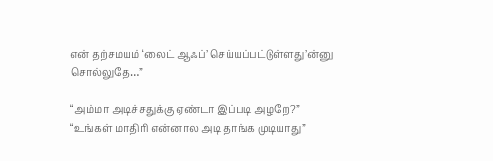என் தற்சமயம் ‘லைட் ஆஃப்’ செய்யப்பட்டுள்ளது’ன்னு சொல்லுதே…”

“அம்மா அடிச்சதுக்கு ஏண்டா இப்படி அழறே?”
“உங்கள் மாதிரி என்னால அடி தாங்க முடியாது”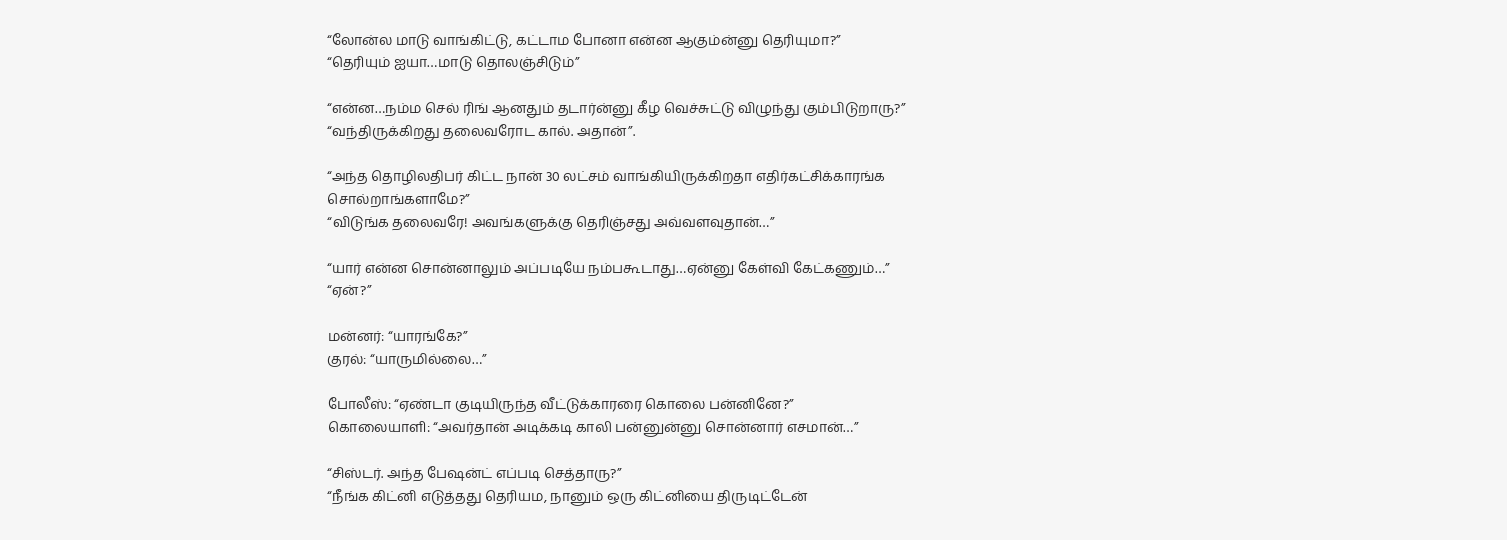“லோன்ல மாடு வாங்கிட்டு, கட்டாம போனா என்ன ஆகும்ன்னு தெரியுமா?”
“தெரியும் ஐயா…மாடு தொலஞ்சிடும்”

“என்ன…நம்ம செல் ரிங் ஆனதும் தடார்ன்னு கீழ வெச்சுட்டு விழுந்து கும்பிடுறாரு?”
“வந்திருக்கிறது தலைவரோட கால். அதான்”.

“அந்த தொழிலதிபர் கிட்ட நான் 30 லட்சம் வாங்கியிருக்கிறதா எதிர்கட்சிக்காரங்க சொல்றாங்களாமே?”
“விடுங்க தலைவரே! அவங்களுக்கு தெரிஞ்சது அவ்வளவுதான்…”

“யார் என்ன சொன்னாலும் அப்படியே நம்பகூடாது…ஏன்னு கேள்வி கேட்கணும்…”
“ஏன்?”

மன்னர்: “யாரங்கே?”
குரல்: “யாருமில்லை…”

போலீஸ்: “ஏண்டா குடியிருந்த வீட்டுக்காரரை கொலை பன்னினே?”
கொலையாளி: “அவர்தான் அடிக்கடி காலி பன்னுன்னு சொன்னார் எசமான்…”

“சிஸ்டர். அந்த பேஷன்ட் எப்படி செத்தாரு?”
“நீங்க கிட்னி எடுத்தது தெரியம, நானும் ஒரு கிட்னியை திருடிட்டேன்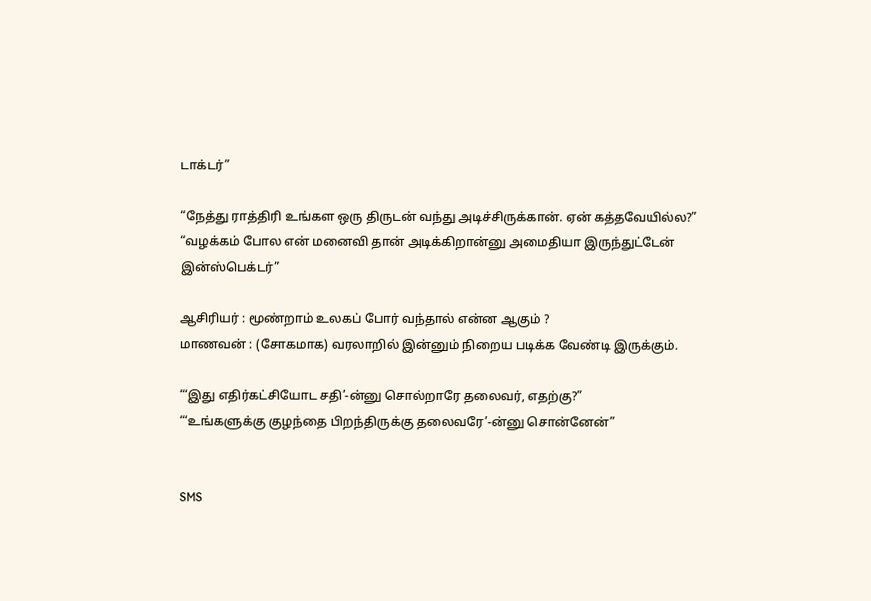டாக்டர்”

“நேத்து ராத்திரி உங்கள ஒரு திருடன் வந்து அடிச்சிருக்கான். ஏன் கத்தவேயில்ல?”
“வழக்கம் போல என் மனைவி தான் அடிக்கிறான்னு அமைதியா இருந்துட்டேன் இன்ஸ்பெக்டர்”

ஆசிரியர் : மூண்றாம் உலகப் போர் வந்தால் என்ன ஆகும் ?
மாணவன் : (சோகமாக) வரலாறில் இன்னும் நிறைய படிக்க வேண்டி இருக்கும்.

“‘இது எதிர்கட்சியோட சதி’-ன்னு சொல்றாரே தலைவர், எதற்கு?”
“‘உங்களுக்கு குழந்தை பிறந்திருக்கு தலைவரே’-ன்னு சொன்னேன்”


SMS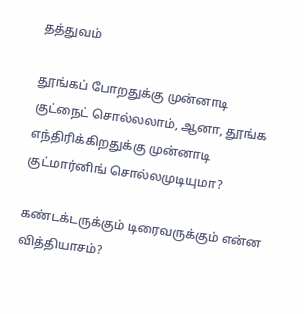தத்துவம்

தூங்கப் போறதுக்கு முன்னாடி குட்நைட் சொல்லலாம், ஆனா, தூங்க எந்திரிக்கிறதுக்கு முன்னாடி குட்மார்னிங் சொல்லமுடியுமா?

கண்டக்டருக்கும் டிரைவருக்கும் என்ன வித்தியாசம்?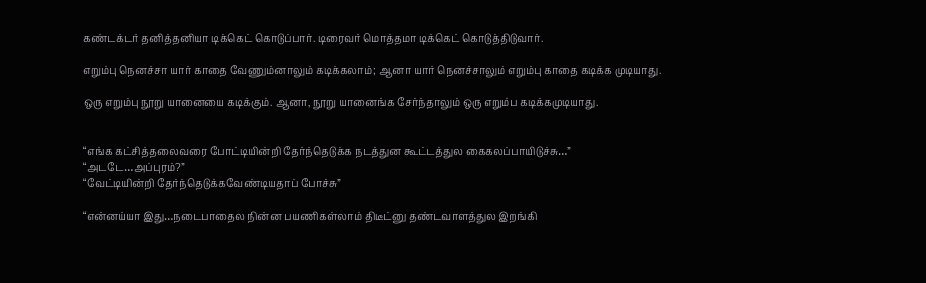கண்டக்டர் தனித்தனியா டிக்கெட் கொடுப்பார். டிரைவர் மொத்தமா டிக்கெட் கொடுத்திடுவார்.

எறும்பு நெனச்சா யார் காதை வேணும்னாலும் கடிக்கலாம்; ஆனா யார் நெனச்சாலும் எறும்பு காதை கடிக்க முடியாது.

ஒரு எறும்பு நூறு யானையை கடிக்கும். ஆனா, நூறு யானைங்க சேர்ந்தாலும் ஒரு எறும்ப கடிக்கமுடியாது.


“எங்க கட்சித்தலைவரை போட்டியின்றி தேர்ந்தெடுக்க நடத்துன கூட்டத்துல கைகலப்பாயிடுச்சு…”
“அடடே…அப்புரம்?”
“வேட்டியின்றி தேர்ந்தெடுக்கவேண்டியதாப் போச்சு”

“என்னய்யா இது…நடைபாதைல நின்ன பயணிகள்லாம் திடீட்னு தண்டவாளத்துல இறங்கி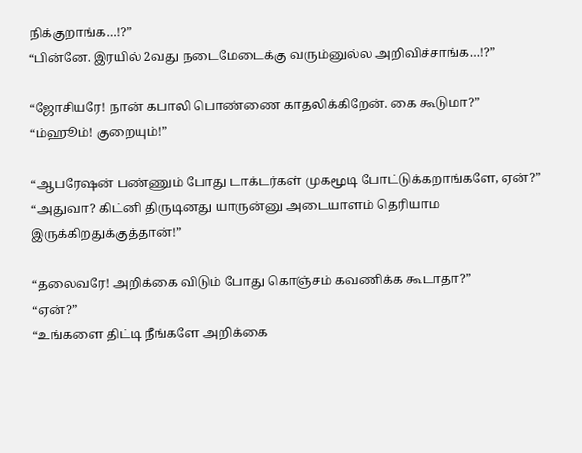நிக்குறாங்க…!?”
“பின்னே. இரயில் 2வது நடைமேடைக்கு வரும்னுல்ல அறிவிச்சாங்க…!?”

“ஜோசியரே! நான் கபாலி பொண்ணை காதலிக்கிறேன். கை கூடுமா?”
“ம்ஹூம்! குறையும்!”

“ஆபரேஷன் பண்ணும் போது டாக்டர்கள் முகமூடி போட்டுக்கறாங்களே, ஏன்?”
“அதுவா? கிட்னி திருடினது யாருன்னு அடையாளம் தெரியாம இருக்கிறதுக்குத்தான்!”

“தலைவரே! அறிக்கை விடும் போது கொஞ்சம் கவணிக்க கூடாதா?”
“ஏன்?”
“உங்களை திட்டி நீங்களே அறிக்கை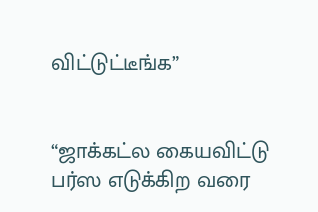விட்டுட்டீங்க”


“ஜாக்கட்ல கையவிட்டு பர்ஸ எடுக்கிற வரை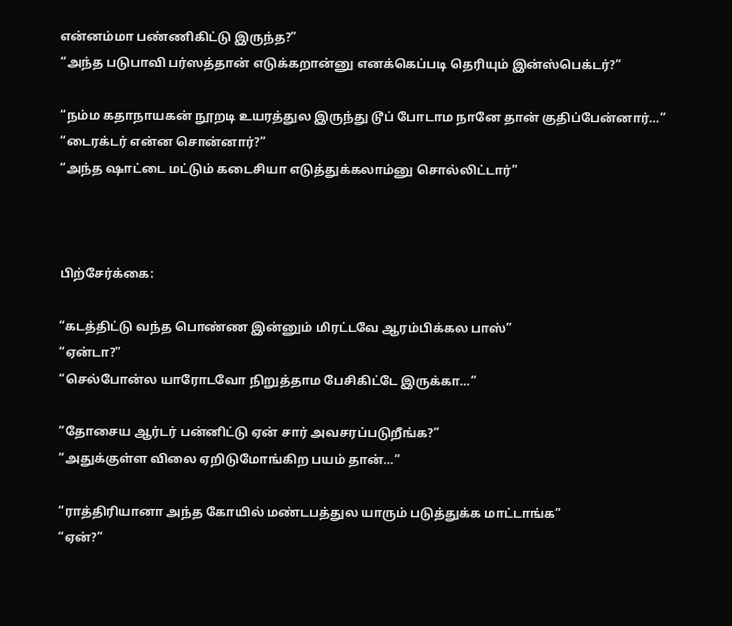என்னம்மா பண்ணிகிட்டு இருந்த?”
“அந்த படுபாவி பர்ஸத்தான் எடுக்கறான்னு எனக்கெப்படி தெரியும் இன்ஸ்பெக்டர்?”

“நம்ம கதாநாயகன் நூறடி உயரத்துல இருந்து டூப் போடாம நானே தான் குதிப்பேன்னார்…”
“டைரக்டர் என்ன சொன்னார்?”
“அந்த ஷாட்டை மட்டும் கடைசியா எடுத்துக்கலாம்னு சொல்லிட்டார்”



பிற்சேர்க்கை:

“கடத்திட்டு வந்த பொண்ண இன்னும் மிரட்டவே ஆரம்பிக்கல பாஸ்”
“ஏன்டா?”
“செல்போன்ல யாரோடவோ நிறுத்தாம பேசிகிட்டே இருக்கா…”

“தோசைய ஆர்டர் பன்னிட்டு ஏன் சார் அவசரப்படுறீங்க?”
“அதுக்குள்ள விலை ஏறிடுமோங்கிற பயம் தான்…”

“ராத்திரியானா அந்த கோயில் மண்டபத்துல யாரும் படுத்துக்க மாட்டாங்க”
“ஏன்?”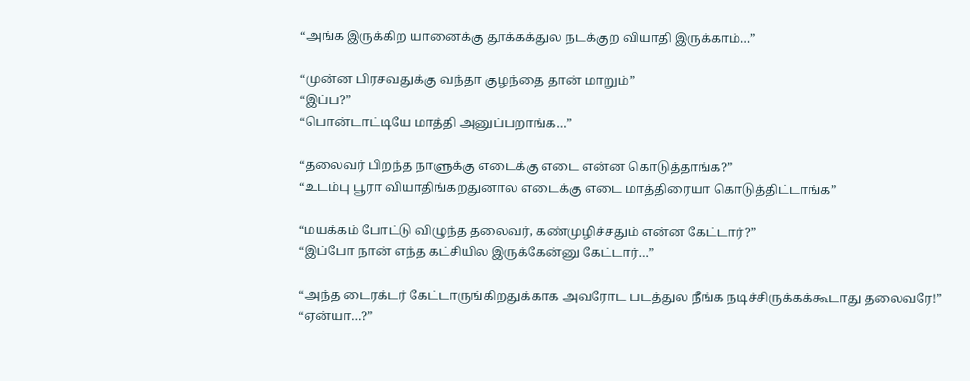“அங்க இருக்கிற யானைக்கு தூக்கக்துல நடக்குற வியாதி இருக்காம்…”

“முன்ன பிரசவதுக்கு வந்தா குழந்தை தான் மாறும்”
“இப்ப?”
“பொன்டாட்டியே மாத்தி அனுப்பறாங்க…”

“தலைவர் பிறந்த நாளுக்கு எடைக்கு எடை என்ன கொடுத்தாங்க?”
“உடம்பு பூரா வியாதிங்கறதுனால எடைக்கு எடை மாத்திரையா கொடுத்திட்டாங்க”

“மயக்கம் போட்டு விழுந்த தலைவர், கண்முழிச்சதும் என்ன கேட்டார்?”
“இப்போ நான் எந்த கட்சியில இருக்கேன்னு கேட்டார்…”

“அந்த டைரக்டர் கேட்டாருங்கிறதுக்காக அவரோட படத்துல நீங்க நடிச்சிருக்கக்கூடாது தலைவரே!”
“ஏன்யா…?”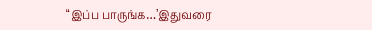“இப்ப பாருங்க…’இதுவரை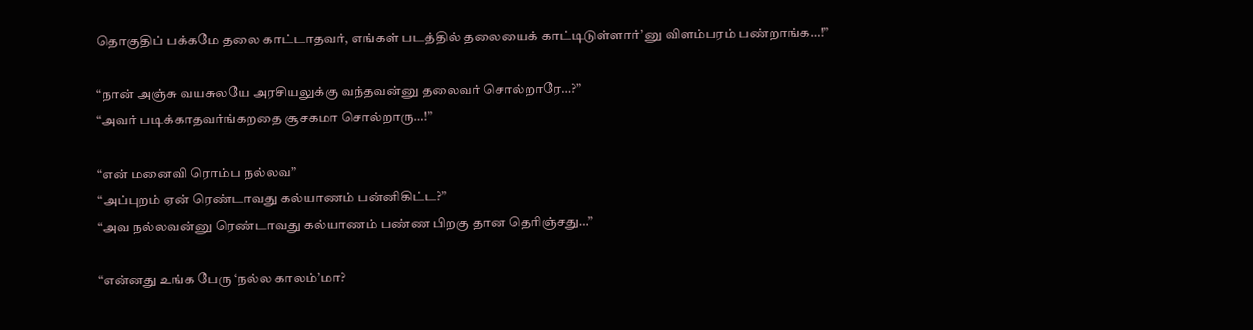தொகுதிப் பக்கமே தலை காட்டாதவர், எங்கள் படத்தில் தலையைக் காட்டிடுள்ளார்’னு விளம்பரம் பண்றாங்க…!”

“நான் அஞ்சு வயசுலயே அரசியலுக்கு வந்தவன்னு தலைவர் சொல்றாரே…?”
“அவர் படிக்காதவர்ங்கறதை சூசகமா சொல்றாரு…!”

“என் மனைவி ரொம்ப நல்லவ”
“அப்புறம் ஏன் ரெண்டாவது கல்யாணம் பன்னிகிட்ட?”
“அவ நல்லவன்னு ரெண்டாவது கல்யாணம் பண்ண பிறகு தான தெரிஞ்சது…”

“என்னது உங்க பேரு ‘நல்ல காலம்’மா?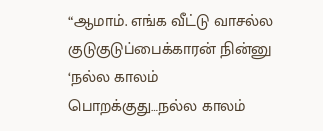“ஆமாம். எங்க வீட்டு வாசல்ல குடுகுடுப்பைக்காரன் நின்னு ‘நல்ல காலம் பொறக்குது…நல்ல காலம்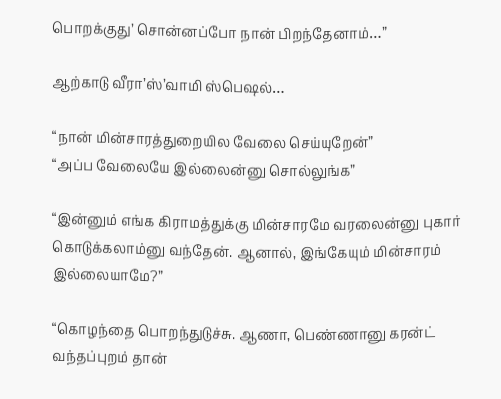பொறக்குது’ சொன்னப்போ நான் பிறந்தேனாம்…”

ஆற்காடு வீரா’ஸ்’வாமி ஸ்பெஷல்…

“நான் மின்சாரத்துறையில வேலை செய்யுறேன்”
“அப்ப வேலையே இல்லைன்னு சொல்லுங்க”

“இன்னும் எங்க கிராமத்துக்கு மின்சாரமே வரலைன்னு புகார் கொடுக்கலாம்னு வந்தேன். ஆனால், இங்கேயும் மின்சாரம் இல்லையாமே?”

“கொழந்தை பொறந்துடுச்சு. ஆணா, பெண்ணானு கரன்ட் வந்தப்புறம் தான்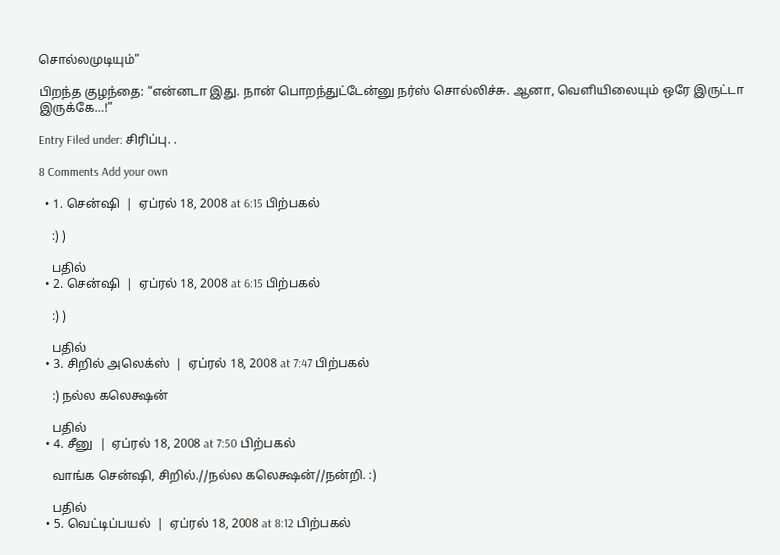சொல்லமுடியும்”

பிறந்த குழந்தை: “என்னடா இது. நான் பொறந்துட்டேன்னு நர்ஸ் சொல்லிச்சு. ஆனா, வெளியிலையும் ஒரே இருட்டா இருக்கே…!”

Entry Filed under: சிரிப்பு. .

8 Comments Add your own

  • 1. சென்ஷி  |  ஏப்ரல் 18, 2008 at 6:15 பிற்பகல்

    :) )

    பதில்
  • 2. சென்ஷி  |  ஏப்ரல் 18, 2008 at 6:15 பிற்பகல்

    :) )

    பதில்
  • 3. சிறில் அலெக்ஸ்  |  ஏப்ரல் 18, 2008 at 7:47 பிற்பகல்

    :) நல்ல கலெக்ஷன்

    பதில்
  • 4. சீனு  |  ஏப்ரல் 18, 2008 at 7:50 பிற்பகல்

    வாங்க சென்ஷி, சிறில்.//நல்ல கலெக்ஷன்//நன்றி. :)

    பதில்
  • 5. வெட்டிப்பயல்  |  ஏப்ரல் 18, 2008 at 8:12 பிற்பகல்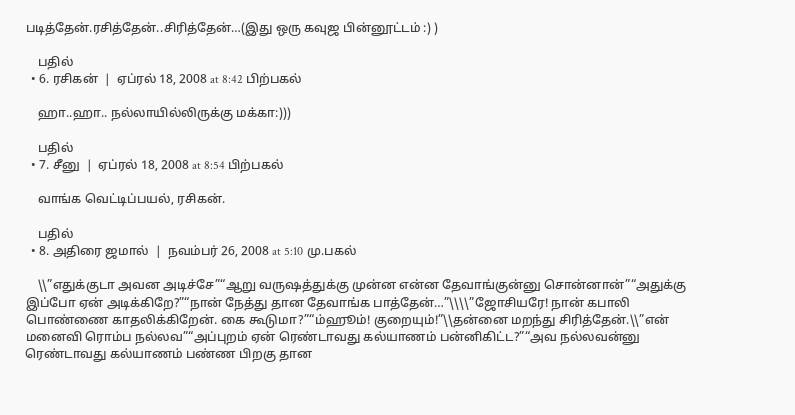படித்தேன்.ரசித்தேன்..சிரித்தேன்…(இது ஒரு கவுஜ பின்னூட்டம் :) )

    பதில்
  • 6. ரசிகன்  |  ஏப்ரல் 18, 2008 at 8:42 பிற்பகல்

    ஹா..ஹா.. நல்லாயில்லிருக்கு மக்கா:)))

    பதில்
  • 7. சீனு  |  ஏப்ரல் 18, 2008 at 8:54 பிற்பகல்

    வாங்க வெட்டிப்பயல், ரசிகன்.

    பதில்
  • 8. அதிரை ஜமால்  |  நவம்பர் 26, 2008 at 5:10 மு.பகல்

    \\”எதுக்குடா அவன அடிச்சே”“ஆறு வருஷத்துக்கு முன்ன என்ன தேவாங்குன்னு சொன்னான்”“அதுக்கு இப்போ ஏன் அடிக்கிறே?”“நான் நேத்து தான தேவாங்க பாத்தேன்…”\\\\”ஜோசியரே! நான் கபாலி பொண்ணை காதலிக்கிறேன். கை கூடுமா?”“ம்ஹூம்! குறையும்!”\\தன்னை மறந்து சிரித்தேன்.\\”என் மனைவி ரொம்ப நல்லவ”“அப்புறம் ஏன் ரெண்டாவது கல்யாணம் பன்னிகிட்ட?”“அவ நல்லவன்னு ரெண்டாவது கல்யாணம் பண்ண பிறகு தான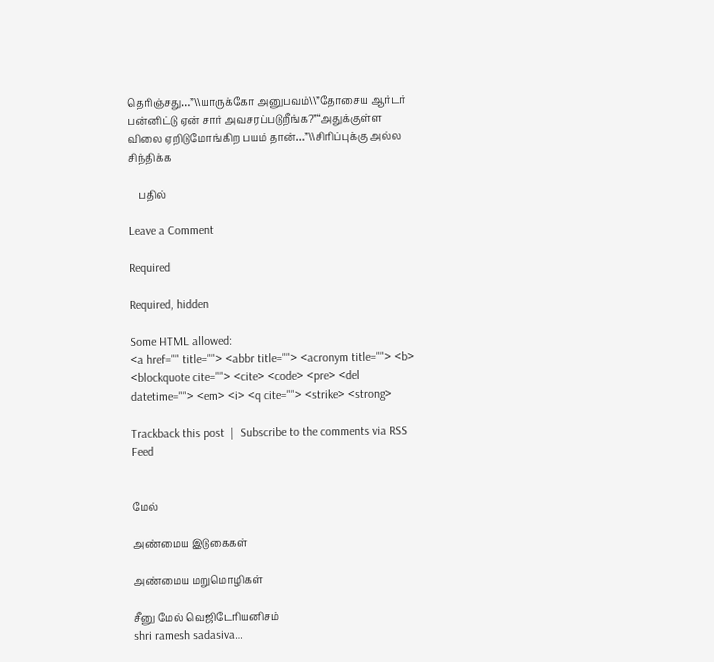தெரிஞ்சது…”\\யாருக்கோ அனுபவம்\\”தோசைய ஆர்டர் பன்னிட்டு ஏன் சார் அவசரப்படுறீங்க?”“அதுக்குள்ள விலை ஏறிடுமோங்கிற பயம் தான்…”\\சிரிப்புக்கு அல்ல சிந்திக்க

    பதில்

Leave a Comment

Required

Required, hidden

Some HTML allowed:
<a href="" title=""> <abbr title=""> <acronym title=""> <b> <blockquote cite=""> <cite> <code> <pre> <del datetime=""> <em> <i> <q cite=""> <strike> <strong>

Trackback this post  |  Subscribe to the comments via RSS Feed


மேல்

அண்மைய இடுகைகள்

அண்மைய மறுமொழிகள்

சீனு மேல் வெஜிடேரியனிசம்
shri ramesh sadasiva…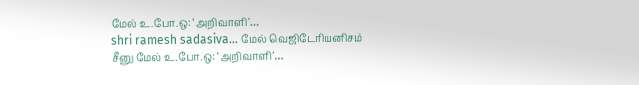மேல் உ.போ.ஒ: ‘அறிவாளி’…
shri ramesh sadasiva… மேல் வெஜிடேரியனிசம்
சீனு மேல் உ.போ.ஒ: ‘அறிவாளி’…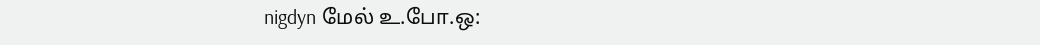nigdyn மேல் உ.போ.ஒ: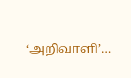‘அறிவாளி’…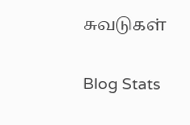சுவடுகள்

Blog Stats